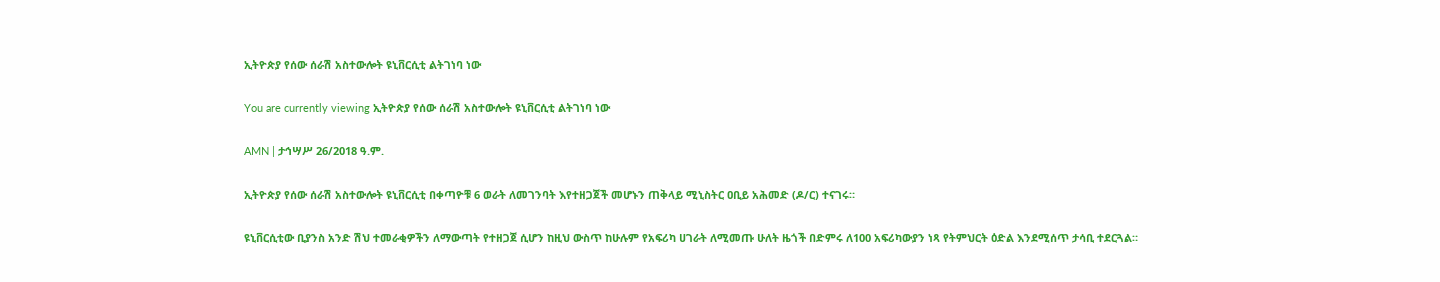ኢትዮጵያ የሰው ሰራሽ አስተውሎት ዩኒቨርሲቲ ልትገነባ ነው

You are currently viewing ኢትዮጵያ የሰው ሰራሽ አስተውሎት ዩኒቨርሲቲ ልትገነባ ነው

AMN | ታኅሣሥ 26/2018 ዓ.ም.

ኢትዮጵያ የሰው ሰራሽ አስተውሎት ዩኒቨርሲቲ በቀጣዮቹ 6 ወራት ለመገንባት እየተዘጋጀች መሆኑን ጠቅላይ ሚኒስትር ዐቢይ አሕመድ (ዶ/ር) ተናገሩ።

ዩኒቨርሲቲው ቢያንስ አንድ ሽህ ተመራቂዎችን ለማውጣት የተዘጋጀ ሲሆን ከዚህ ውስጥ ከሁሉም የአፍሪካ ሀገራት ለሚመጡ ሁለት ዜጎች በድምሩ ለ100 አፍሪካውያን ነጻ የትምህርት ዕድል እንደሚሰጥ ታሳቢ ተደርጓል።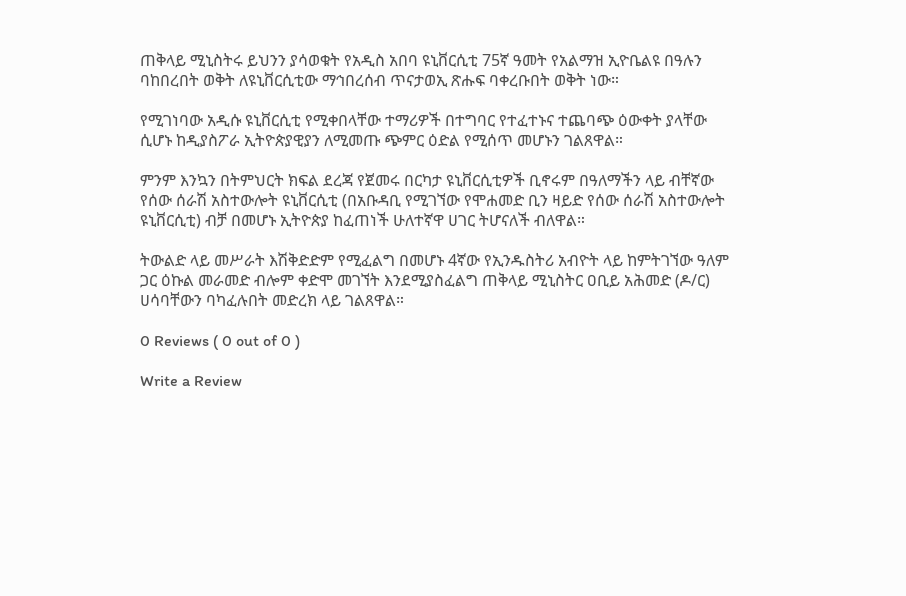ጠቅላይ ሚኒስትሩ ይህንን ያሳወቁት የአዲስ አበባ ዩኒቨርሲቲ 75ኛ ዓመት የአልማዝ ኢዮቤልዩ በዓሉን ባከበረበት ወቅት ለዩኒቨርሲቲው ማኅበረሰብ ጥናታወኢ ጽሑፍ ባቀረቡበት ወቅት ነው።

የሚገነባው አዲሱ ዩኒቨርሲቲ የሚቀበላቸው ተማሪዎች በተግባር የተፈተኑና ተጨባጭ ዕውቀት ያላቸው ሲሆኑ ከዲያስፖራ ኢትዮጵያዊያን ለሚመጡ ጭምር ዕድል የሚሰጥ መሆኑን ገልጸዋል።

ምንም እንኳን በትምህርት ክፍል ደረጃ የጀመሩ በርካታ ዩኒቨርሲቲዎች ቢኖሩም በዓለማችን ላይ ብቸኛው የሰው ሰራሽ አስተውሎት ዩኒቨርሲቲ (በአቡዳቢ የሚገኘው የሞሐመድ ቢን ዛይድ የሰው ሰራሽ አስተውሎት ዩኒቨርሲቲ) ብቻ በመሆኑ ኢትዮጵያ ከፈጠነች ሁለተኛዋ ሀገር ትሆናለች ብለዋል።

ትውልድ ላይ መሥራት እሽቅድድም የሚፈልግ በመሆኑ 4ኛው የኢንዱስትሪ አብዮት ላይ ከምትገኘው ዓለም ጋር ዕኩል መራመድ ብሎም ቀድሞ መገኘት እንደሚያስፈልግ ጠቅላይ ሚኒስትር ዐቢይ አሕመድ (ዶ/ር) ሀሳባቸውን ባካፈሉበት መድረክ ላይ ገልጸዋል።

0 Reviews ( 0 out of 0 )

Write a Review